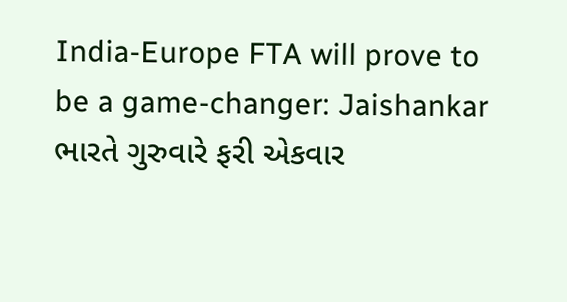India-Europe FTA will prove to be a game-changer: Jaishankar
ભારતે ગુરુવારે ફરી એકવાર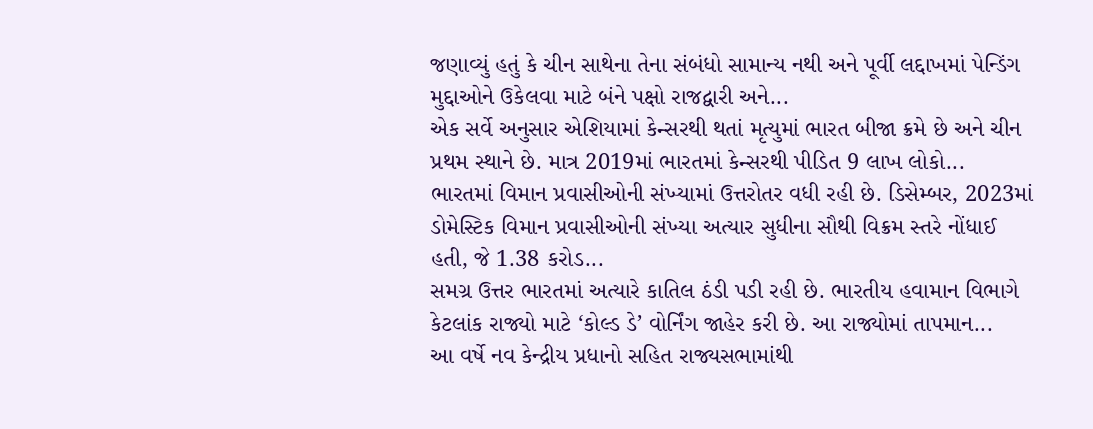જણાવ્યું હતું કે ચીન સાથેના તેના સંબંધો સામાન્ય નથી અને પૂર્વી લદ્દાખમાં પેન્ડિંગ મુદ્દાઓને ઉકેલવા માટે બંને પક્ષો રાજદ્વારી અને...
એક સર્વે અનુસાર એશિયામાં કેન્સરથી થતાં મૃત્યુમાં ભારત બીજા ક્રમે છે અને ચીન પ્રથમ સ્થાને છે. માત્ર 2019માં ભારતમાં કેન્સરથી પીડિત 9 લાખ લોકો...
ભારતમાં વિમાન પ્રવાસીઓની સંખ્યામાં ઉત્તરોતર વધી રહી છે. ડિસેમ્બર, 2023માં ડોમેસ્ટિક વિમાન પ્રવાસીઓની સંખ્યા અત્યાર સુધીના સૌથી વિક્રમ સ્તરે નોંધાઈ હતી, જે 1.38 કરોડ...
સમગ્ર ઉત્તર ભારતમાં અત્યારે કાતિલ ઠંડી પડી રહી છે. ભારતીય હવામાન વિભાગે કેટલાંક રાજ્યો માટે ‘કોલ્ડ ડે’ વોર્નિંગ જાહેર કરી છે. આ રાજ્યોમાં તાપમાન...
આ વર્ષે નવ કેન્દ્રીય પ્રધાનો સહિત રાજ્યસભામાંથી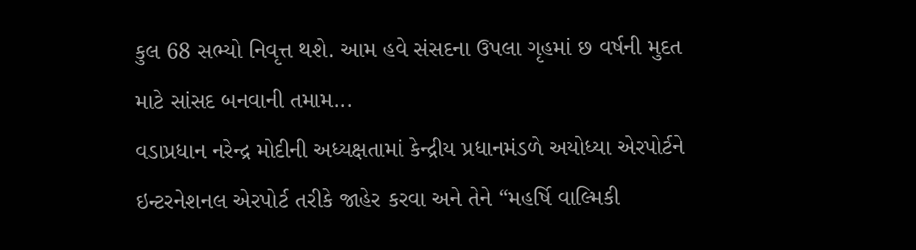કુલ 68 સભ્યો નિવૃત્ત થશે. આમ હવે સંસદના ઉપલા ગૃહમાં છ વર્ષની મુદત માટે સાંસદ બનવાની તમામ...
વડાપ્રધાન નરેન્દ્ર મોદીની અધ્યક્ષતામાં કેન્દ્રીય પ્રધાનમંડળે અયોધ્યા એરપોર્ટને ઇન્ટરનેશનલ એરપોર્ટ તરીકે જાહેર કરવા અને તેને “મહર્ષિ વાલ્મિકી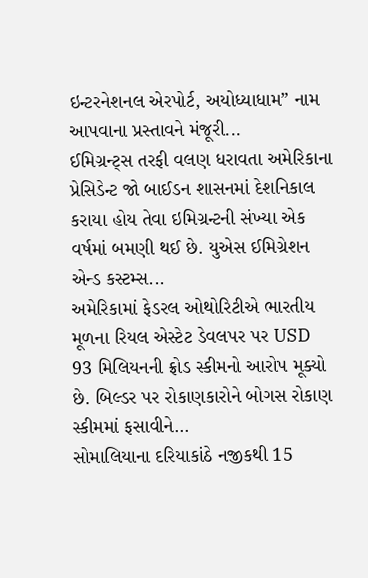ઇન્ટરનેશનલ એરપોર્ટ, અયોધ્યાધામ” નામ આપવાના પ્રસ્તાવને મંજૂરી...
ઈમિગ્રન્ટ્સ તરફી વલણ ધરાવતા અમેરિકાના પ્રેસિડેન્ટ જો બાઈડન શાસનમાં દેશનિકાલ કરાયા હોય તેવા ઇમિગ્રન્ટની સંખ્યા એક વર્ષમાં બમણી થઈ છે. યુએસ ઈમિગ્રેશન એન્ડ કસ્ટમ્સ...
અમેરિકામાં ફેડરલ ઓથોરિટીએ ભારતીય મૂળના રિયલ એસ્ટેટ ડેવલપર પર USD 93 મિલિયનની ફ્રોડ સ્કીમનો આરોપ મૂક્યો છે. બિલ્ડર પર રોકાણકારોને બોગસ રોકાણ સ્કીમમાં ફસાવીને...
સોમાલિયાના દરિયાકાંઠે નજીકથી 15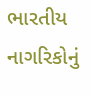ભારતીય નાગરિકોનું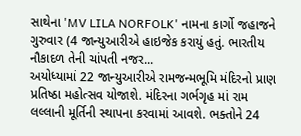સાથેના 'MV LILA NORFOLK' નામના કાર્ગો જહાજને ગુરુવાર (4 જાન્યુઆરીએ હાઇજેક કરાયું હતું. ભારતીય નૌકાદળ તેની ચાંપતી નજર...
અયોધ્યામાં 22 જાન્યુઆરીએ રામજન્મભૂમિ મંદિરનો પ્રાણ પ્રતિષ્ઠા મહોત્સવ યોજાશે. મંદિરના ગર્ભગૃહ માં રામ લલ્લાની મૂર્તિની સ્થાપના કરવામાં આવશે. ભક્તોને 24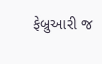ફેબ્રુઆરી જ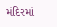મંદિરમાં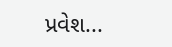પ્રવેશ...